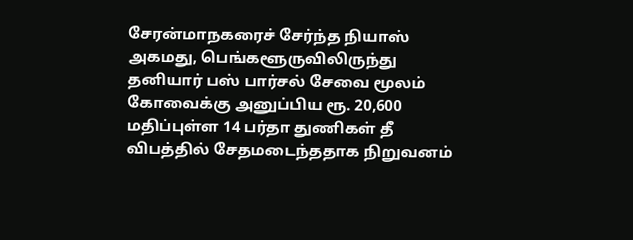சேரன்மாநகரைச் சேர்ந்த நியாஸ் அகமது, பெங்களூருவிலிருந்து தனியார் பஸ் பார்சல் சேவை மூலம் கோவைக்கு அனுப்பிய ரூ. 20,600 மதிப்புள்ள 14 பர்தா துணிகள் தீ விபத்தில் சேதமடைந்ததாக நிறுவனம்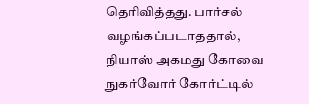தெரிவித்தது. பார்சல் வழங்கப்படாததால், நியாஸ் அகமது கோவை நுகர்வோர் கோர்ட்டில்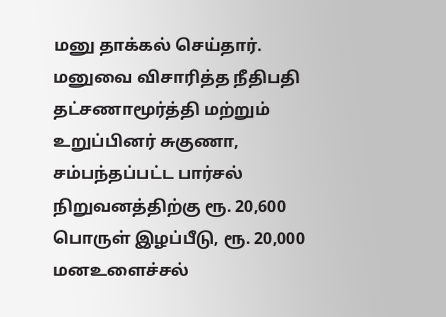மனு தாக்கல் செய்தார். மனுவை விசாரித்த நீதிபதி தட்சணாமூர்த்தி மற்றும் உறுப்பினர் சுகுணா, சம்பந்தப்பட்ட பார்சல் நிறுவனத்திற்கு ரூ. 20,600 பொருள் இழப்பீடு, ரூ. 20,000 மனஉளைச்சல்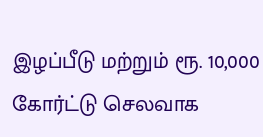இழப்பீடு மற்றும் ரூ. 10,000 கோர்ட்டு செலவாக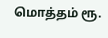மொத்தம் ரூ.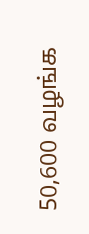50,600 வழங்க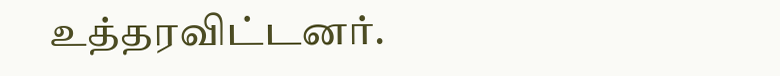உத்தரவிட்டனர்.